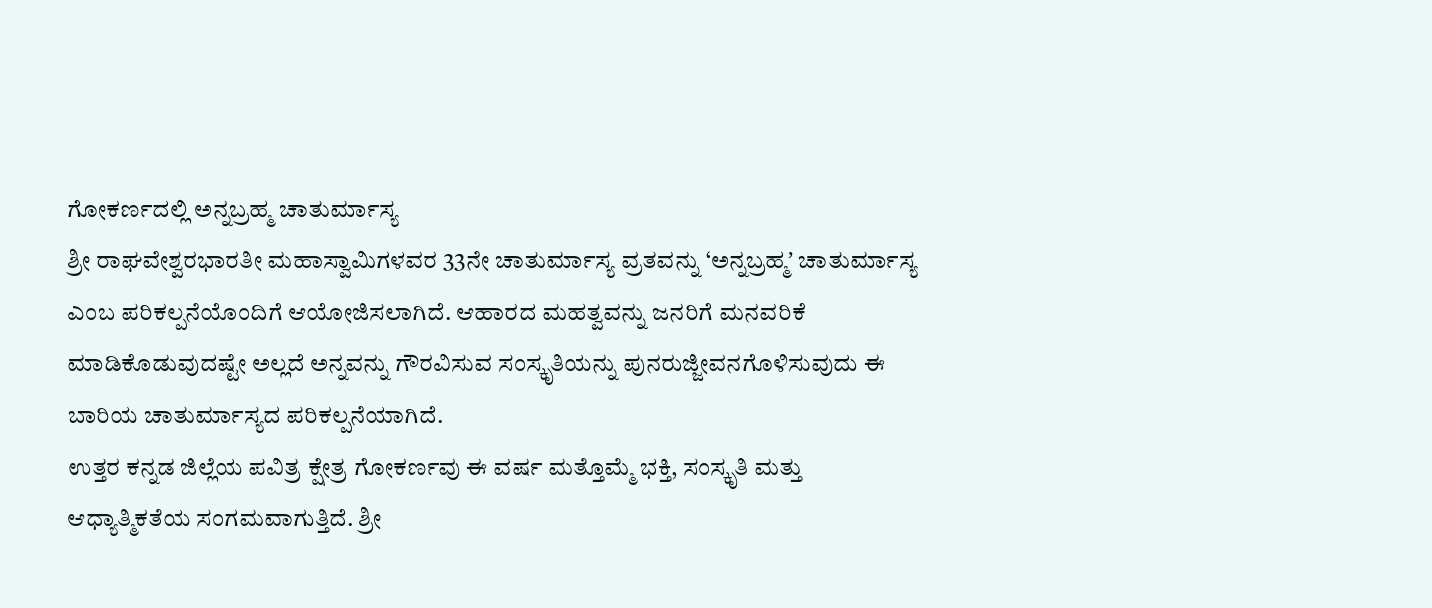ಗೋಕರ್ಣದಲ್ಲಿ ಅನ್ನಬ್ರಹ್ಮ ಚಾತುರ್ಮಾಸ್ಯ
ಶ್ರೀ ರಾಘವೇಶ್ವರಭಾರತೀ ಮಹಾಸ್ವಾಮಿಗಳವರ 33ನೇ ಚಾತುರ್ಮಾಸ್ಯ ವ್ರತವನ್ನು ‘ಅನ್ನಬ್ರಹ್ಮʼ ಚಾತುರ್ಮಾಸ್ಯ ಎಂಬ ಪರಿಕಲ್ಪನೆಯೊಂದಿಗೆ ಆಯೋಜಿಸಲಾಗಿದೆ. ಆಹಾರದ ಮಹತ್ವವನ್ನು ಜನರಿಗೆ ಮನವರಿಕೆ ಮಾಡಿಕೊಡುವುದಷ್ಟೇ ಅಲ್ಲದೆ ಅನ್ನವನ್ನು ಗೌರವಿಸುವ ಸಂಸ್ಕೃತಿಯನ್ನು ಪುನರುಜ್ಜೀವನಗೊಳಿಸುವುದು ಈ ಬಾರಿಯ ಚಾತುರ್ಮಾಸ್ಯದ ಪರಿಕಲ್ಪನೆಯಾಗಿದೆ.
ಉತ್ತರ ಕನ್ನಡ ಜಿಲ್ಲೆಯ ಪವಿತ್ರ ಕ್ಷೇತ್ರ ಗೋಕರ್ಣವು ಈ ವರ್ಷ ಮತ್ತೊಮ್ಮೆ ಭಕ್ತಿ, ಸಂಸ್ಕೃತಿ ಮತ್ತು ಆಧ್ಯಾತ್ಮಿಕತೆಯ ಸಂಗಮವಾಗುತ್ತಿದೆ. ಶ್ರೀ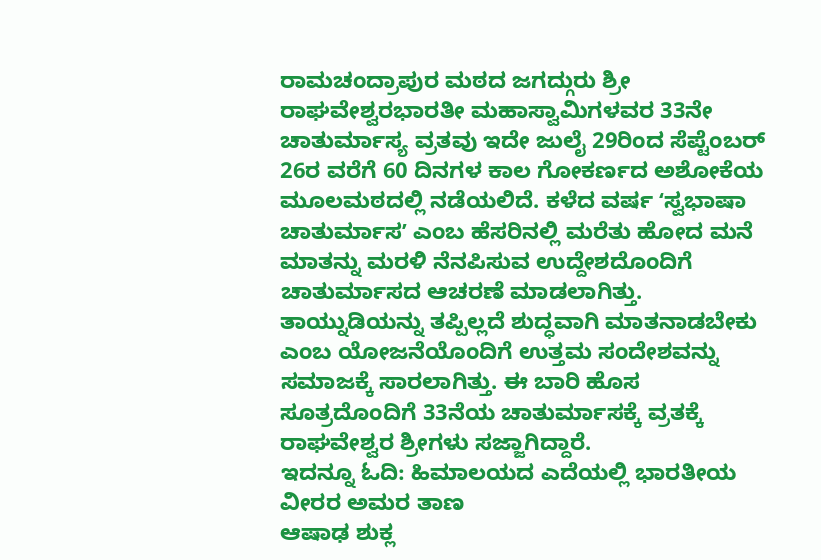ರಾಮಚಂದ್ರಾಪುರ ಮಠದ ಜಗದ್ಗುರು ಶ್ರೀ ರಾಘವೇಶ್ವರಭಾರತೀ ಮಹಾಸ್ವಾಮಿಗಳವರ 33ನೇ ಚಾತುರ್ಮಾಸ್ಯ ವ್ರತವು ಇದೇ ಜುಲೈ 29ರಿಂದ ಸೆಪ್ಟೆಂಬರ್ 26ರ ವರೆಗೆ 60 ದಿನಗಳ ಕಾಲ ಗೋಕರ್ಣದ ಅಶೋಕೆಯ ಮೂಲಮಠದಲ್ಲಿ ನಡೆಯಲಿದೆ. ಕಳೆದ ವರ್ಷ ʻಸ್ವಭಾಷಾ ಚಾತುರ್ಮಾಸʼ ಎಂಬ ಹೆಸರಿನಲ್ಲಿ ಮರೆತು ಹೋದ ಮನೆ ಮಾತನ್ನು ಮರಳಿ ನೆನಪಿಸುವ ಉದ್ದೇಶದೊಂದಿಗೆ ಚಾತುರ್ಮಾಸದ ಆಚರಣೆ ಮಾಡಲಾಗಿತ್ತು. ತಾಯ್ನುಡಿಯನ್ನು ತಪ್ಪಿಲ್ಲದೆ ಶುದ್ಧವಾಗಿ ಮಾತನಾಡಬೇಕು ಎಂಬ ಯೋಜನೆಯೊಂದಿಗೆ ಉತ್ತಮ ಸಂದೇಶವನ್ನು ಸಮಾಜಕ್ಕೆ ಸಾರಲಾಗಿತ್ತು. ಈ ಬಾರಿ ಹೊಸ ಸೂತ್ರದೊಂದಿಗೆ 33ನೆಯ ಚಾತುರ್ಮಾಸಕ್ಕೆ ವ್ರತಕ್ಕೆ ರಾಘವೇಶ್ವರ ಶ್ರೀಗಳು ಸಜ್ಜಾಗಿದ್ದಾರೆ.
ಇದನ್ನೂ ಓದಿ: ಹಿಮಾಲಯದ ಎದೆಯಲ್ಲಿ ಭಾರತೀಯ ವೀರರ ಅಮರ ತಾಣ
ಆಷಾಢ ಶುಕ್ಲ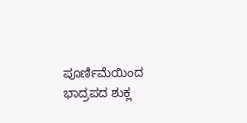ಪೂರ್ಣಿಮೆಯಿಂದ ಭಾದ್ರಪದ ಶುಕ್ಲ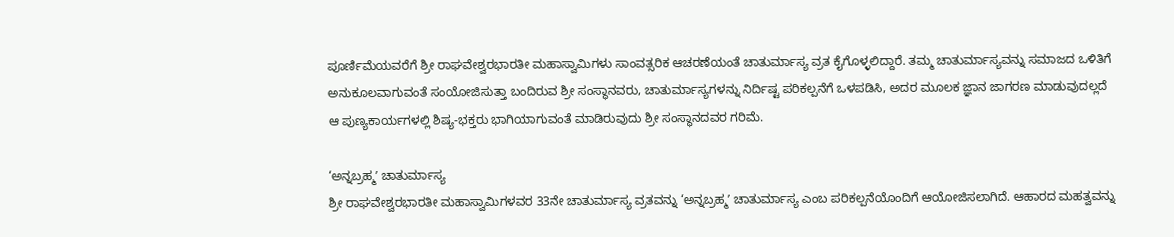ಪೂರ್ಣಿಮೆಯವರೆಗೆ ಶ್ರೀ ರಾಘವೇಶ್ವರಭಾರತೀ ಮಹಾಸ್ವಾಮಿಗಳು ಸಾಂವತ್ಸರಿಕ ಆಚರಣೆಯಂತೆ ಚಾತುರ್ಮಾಸ್ಯ ವ್ರತ ಕೈಗೊಳ್ಳಲಿದ್ದಾರೆ. ತಮ್ಮ ಚಾತುರ್ಮಾಸ್ಯವನ್ನು ಸಮಾಜದ ಒಳಿತಿಗೆ ಅನುಕೂಲವಾಗುವಂತೆ ಸಂಯೋಜಿಸುತ್ತಾ ಬಂದಿರುವ ಶ್ರೀ ಸಂಸ್ಥಾನವರು, ಚಾತುರ್ಮಾಸ್ಯಗಳನ್ನು ನಿರ್ದಿಷ್ಟ ಪರಿಕಲ್ಪನೆಗೆ ಒಳಪಡಿಸಿ, ಅದರ ಮೂಲಕ ಜ್ಞಾನ ಜಾಗರಣ ಮಾಡುವುದಲ್ಲದೆ ಆ ಪುಣ್ಯಕಾರ್ಯಗಳಲ್ಲಿ ಶಿಷ್ಯ-ಭಕ್ತರು ಭಾಗಿಯಾಗುವಂತೆ ಮಾಡಿರುವುದು ಶ್ರೀ ಸಂಸ್ಥಾನದವರ ಗರಿಮೆ.

‘ಅನ್ನಬ್ರಹ್ಮʼ ಚಾತುರ್ಮಾಸ್ಯ
ಶ್ರೀ ರಾಘವೇಶ್ವರಭಾರತೀ ಮಹಾಸ್ವಾಮಿಗಳವರ 33ನೇ ಚಾತುರ್ಮಾಸ್ಯ ವ್ರತವನ್ನು ‘ಅನ್ನಬ್ರಹ್ಮʼ ಚಾತುರ್ಮಾಸ್ಯ ಎಂಬ ಪರಿಕಲ್ಪನೆಯೊಂದಿಗೆ ಆಯೋಜಿಸಲಾಗಿದೆ. ಆಹಾರದ ಮಹತ್ವವನ್ನು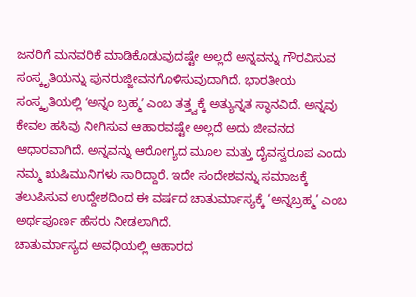ಜನರಿಗೆ ಮನವರಿಕೆ ಮಾಡಿಕೊಡುವುದಷ್ಟೇ ಅಲ್ಲದೆ ಅನ್ನವನ್ನು ಗೌರವಿಸುವ ಸಂಸ್ಕೃತಿಯನ್ನು ಪುನರುಜ್ಜೀವನಗೊಳಿಸುವುದಾಗಿದೆ. ಭಾರತೀಯ ಸಂಸ್ಕೃತಿಯಲ್ಲಿ ʻಅನ್ನಂ ಬ್ರಹ್ಮʼ ಎಂಬ ತತ್ತ್ವಕ್ಕೆ ಅತ್ಯುನ್ನತ ಸ್ಥಾನವಿದೆ. ಅನ್ನವು ಕೇವಲ ಹಸಿವು ನೀಗಿಸುವ ಆಹಾರವಷ್ಟೇ ಅಲ್ಲದೆ ಅದು ಜೀವನದ ಆಧಾರವಾಗಿದೆ. ಅನ್ನವನ್ನು ಆರೋಗ್ಯದ ಮೂಲ ಮತ್ತು ದೈವಸ್ವರೂಪ ಎಂದು ನಮ್ಮ ಋಷಿಮುನಿಗಳು ಸಾರಿದ್ದಾರೆ. ಇದೇ ಸಂದೇಶವನ್ನು ಸಮಾಜಕ್ಕೆ ತಲುಪಿಸುವ ಉದ್ದೇಶದಿಂದ ಈ ವರ್ಷದ ಚಾತುರ್ಮಾಸ್ಯಕ್ಕೆ ‘ಅನ್ನಬ್ರಹ್ಮ’ ಎಂಬ ಅರ್ಥಪೂರ್ಣ ಹೆಸರು ನೀಡಲಾಗಿದೆ.
ಚಾತುರ್ಮಾಸ್ಯದ ಅವಧಿಯಲ್ಲಿ ಆಹಾರದ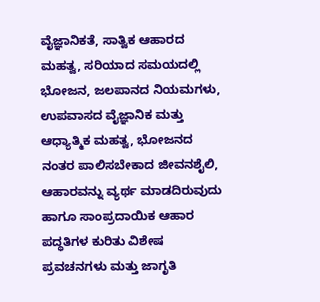ವೈಜ್ಞಾನಿಕತೆ, ಸಾತ್ವಿಕ ಆಹಾರದ ಮಹತ್ವ, ಸರಿಯಾದ ಸಮಯದಲ್ಲಿ ಭೋಜನ, ಜಲಪಾನದ ನಿಯಮಗಳು, ಉಪವಾಸದ ವೈಜ್ಞಾನಿಕ ಮತ್ತು ಆಧ್ಯಾತ್ಮಿಕ ಮಹತ್ವ, ಭೋಜನದ ನಂತರ ಪಾಲಿಸಬೇಕಾದ ಜೀವನಶೈಲಿ, ಆಹಾರವನ್ನು ವ್ಯರ್ಥ ಮಾಡದಿರುವುದು ಹಾಗೂ ಸಾಂಪ್ರದಾಯಿಕ ಆಹಾರ ಪದ್ಧತಿಗಳ ಕುರಿತು ವಿಶೇಷ ಪ್ರವಚನಗಳು ಮತ್ತು ಜಾಗೃತಿ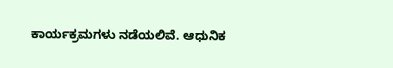ಕಾರ್ಯಕ್ರಮಗಳು ನಡೆಯಲಿವೆ. ಆಧುನಿಕ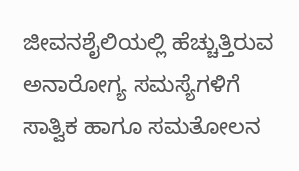ಜೀವನಶೈಲಿಯಲ್ಲಿ ಹೆಚ್ಚುತ್ತಿರುವ ಅನಾರೋಗ್ಯ ಸಮಸ್ಯೆಗಳಿಗೆ ಸಾತ್ವಿಕ ಹಾಗೂ ಸಮತೋಲನ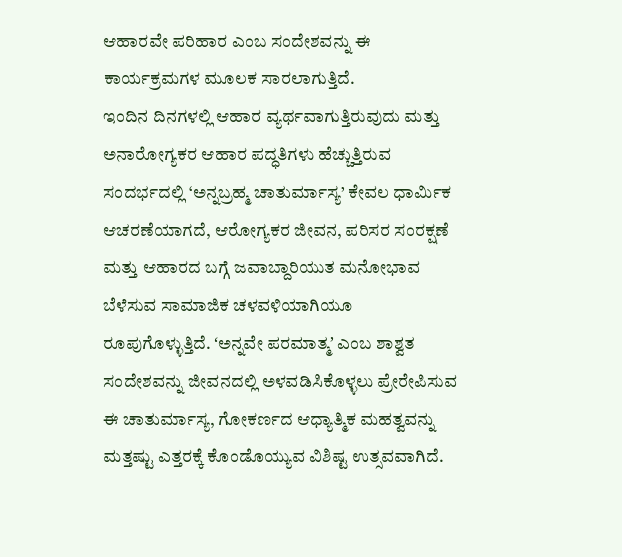ಆಹಾರವೇ ಪರಿಹಾರ ಎಂಬ ಸಂದೇಶವನ್ನು ಈ ಕಾರ್ಯಕ್ರಮಗಳ ಮೂಲಕ ಸಾರಲಾಗುತ್ತಿದೆ.
ಇಂದಿನ ದಿನಗಳಲ್ಲಿ ಆಹಾರ ವ್ಯರ್ಥವಾಗುತ್ತಿರುವುದು ಮತ್ತು ಅನಾರೋಗ್ಯಕರ ಆಹಾರ ಪದ್ಧತಿಗಳು ಹೆಚ್ಚುತ್ತಿರುವ ಸಂದರ್ಭದಲ್ಲಿ ‘ಅನ್ನಬ್ರಹ್ಮ ಚಾತುರ್ಮಾಸ್ಯ’ ಕೇವಲ ಧಾರ್ಮಿಕ ಆಚರಣೆಯಾಗದೆ, ಆರೋಗ್ಯಕರ ಜೀವನ, ಪರಿಸರ ಸಂರಕ್ಷಣೆ ಮತ್ತು ಆಹಾರದ ಬಗ್ಗೆ ಜವಾಬ್ದಾರಿಯುತ ಮನೋಭಾವ ಬೆಳೆಸುವ ಸಾಮಾಜಿಕ ಚಳವಳಿಯಾಗಿಯೂ ರೂಪುಗೊಳ್ಳುತ್ತಿದೆ. ʻಅನ್ನವೇ ಪರಮಾತ್ಮʼ ಎಂಬ ಶಾಶ್ವತ ಸಂದೇಶವನ್ನು ಜೀವನದಲ್ಲಿ ಅಳವಡಿಸಿಕೊಳ್ಳಲು ಪ್ರೇರೇಪಿಸುವ ಈ ಚಾತುರ್ಮಾಸ್ಯ, ಗೋಕರ್ಣದ ಆಧ್ಯಾತ್ಮಿಕ ಮಹತ್ವವನ್ನು ಮತ್ತಷ್ಟು ಎತ್ತರಕ್ಕೆ ಕೊಂಡೊಯ್ಯುವ ವಿಶಿಷ್ಟ ಉತ್ಸವವಾಗಿದೆ.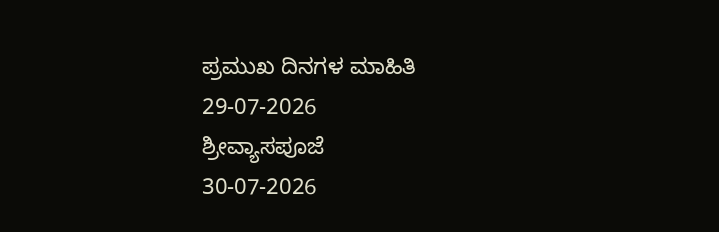ಪ್ರಮುಖ ದಿನಗಳ ಮಾಹಿತಿ
29-07-2026
ಶ್ರೀವ್ಯಾಸಪೂಜೆ
30-07-2026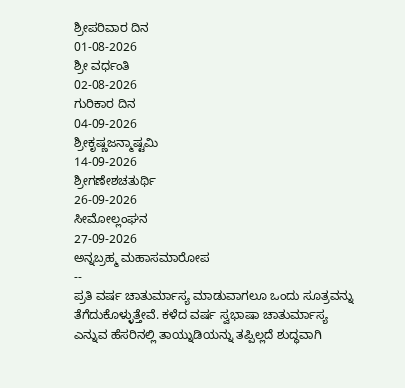ಶ್ರೀಪರಿವಾರ ದಿನ
01-08-2026
ಶ್ರೀ ವರ್ಧಂತಿ
02-08-2026
ಗುರಿಕಾರ ದಿನ
04-09-2026
ಶ್ರೀಕೃಷ್ಣಜನ್ಮಾಷ್ಟಮಿ
14-09-2026
ಶ್ರೀಗಣೇಶಚತುರ್ಥಿ
26-09-2026
ಸೀಮೋಲ್ಲಂಘನ
27-09-2026
ಅನ್ನಬ್ರಹ್ಮ ಮಹಾಸಮಾರೋಪ
--
ಪ್ರತಿ ವರ್ಷ ಚಾತುರ್ಮಾಸ್ಯ ಮಾಡುವಾಗಲೂ ಒಂದು ಸೂತ್ರವನ್ನು ತೆಗೆದುಕೊಳ್ಳುತ್ತೇವೆ. ಕಳೆದ ವರ್ಷ ಸ್ವಭಾಷಾ ಚಾತುರ್ಮಾಸ್ಯ ಎನ್ನುವ ಹೆಸರಿನಲ್ಲಿ ತಾಯ್ನುಡಿಯನ್ನು ತಪ್ಪಿಲ್ಲದೆ ಶುದ್ಧವಾಗಿ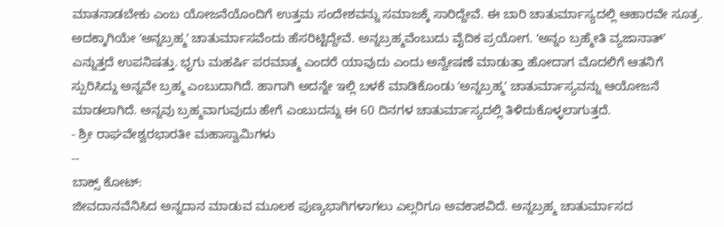ಮಾತನಾಡಬೇಕು ಎಂಬ ಯೋಜನೆಯೊಂದಿಗೆ ಉತ್ತಮ ಸಂದೇಶವನ್ನು ಸಮಾಜಕ್ಕೆ ಸಾರಿದ್ದೇವೆ. ಈ ಬಾರಿ ಚಾತುರ್ಮಾಸ್ಯದಲ್ಲಿ ಆಹಾರವೇ ಸೂತ್ರ. ಅದಕ್ಕಾಗಿಯೇ ʻಅನ್ನಬ್ರಹ್ಮʼ ಚಾತುರ್ಮಾಸವೆಂದು ಹೆಸರಿಟ್ಟಿದ್ದೇವೆ. ಅನ್ನಬ್ರಹ್ಮವೆಂಬುದು ವೈದಿಕ ಪ್ರಯೋಗ. ʻಅನ್ನಂ ಬ್ರಹ್ಮೇತಿ ವ್ಯಜಾನಾತ್ʼ ಎನ್ನುತ್ತದೆ ಉಪನಿಷತ್ತು. ಭೃಗು ಮಹರ್ಷಿ ಪರಮಾತ್ಮ ಎಂದರೆ ಯಾವುದು ಎಂದು ಅನ್ವೇಷಣೆ ಮಾಡುತ್ತಾ ಹೋದಾಗ ಮೊದಲಿಗೆ ಆತನಿಗೆ ಸ್ಪುರಿಸಿದ್ದು ಅನ್ನವೇ ಬ್ರಹ್ಮ ಎಂಬುದಾಗಿದೆ. ಹಾಗಾಗಿ ಅದನ್ನೇ ಇಲ್ಲಿ ಬಳಕೆ ಮಾಡಿಕೊಂಡು ʻಅನ್ನಬ್ರಹ್ಮʼ ಚಾತುರ್ಮಾಸ್ಯವನ್ನು ಆಯೋಜನೆ ಮಾಡಲಾಗಿದೆ. ಅನ್ನವು ಬ್ರಹ್ಮವಾಗುವುದು ಹೇಗೆ ಎಂಬುದನ್ನು ಈ 60 ದಿನಗಳ ಚಾತುರ್ಮಾಸ್ಯದಲ್ಲಿ ತಿಳಿದುಕೊಳ್ಳಲಾಗುತ್ತದೆ.
- ಶ್ರೀ ರಾಘವೇಶ್ವರಭಾರತೀ ಮಹಾಸ್ವಾಮಿಗಳು
--
ಬಾಕ್ಸ್ ಕೋಟ್:
ಜೀವದಾನವೆನಿಸಿದ ಅನ್ನದಾನ ಮಾಡುವ ಮೂಲಕ ಪುಣ್ಯಭಾಗಿಗಳಾಗಲು ಎಲ್ಲರಿಗೂ ಅವಕಾಶವಿದೆ. ಅನ್ನಬ್ರಹ್ಮ ಚಾತುರ್ಮಾಸದ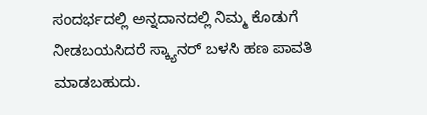ಸಂದರ್ಭದಲ್ಲಿ ಅನ್ನದಾನದಲ್ಲಿ ನಿಮ್ಮ ಕೊಡುಗೆ ನೀಡಬಯಸಿದರೆ ಸ್ಕ್ಯಾನರ್ ಬಳಸಿ ಹಣ ಪಾವತಿ ಮಾಡಬಹುದು.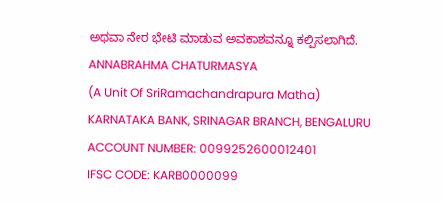ಅಥವಾ ನೇರ ಭೇಟಿ ಮಾಡುವ ಅವಕಾಶವನ್ನೂ ಕಲ್ಪಿಸಲಾಗಿದೆ.
ANNABRAHMA CHATURMASYA
(A Unit Of SriRamachandrapura Matha)
KARNATAKA BANK, SRINAGAR BRANCH, BENGALURU
ACCOUNT NUMBER: 0099252600012401
IFSC CODE: KARB0000099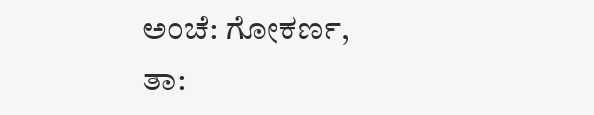ಅಂಚೆ: ಗೋಕರ್ಣ, ತಾ: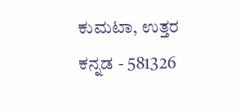ಕುಮಟಾ, ಉತ್ತರ ಕನ್ನಡ - 581326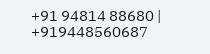+91 94814 88680 | +919448560687